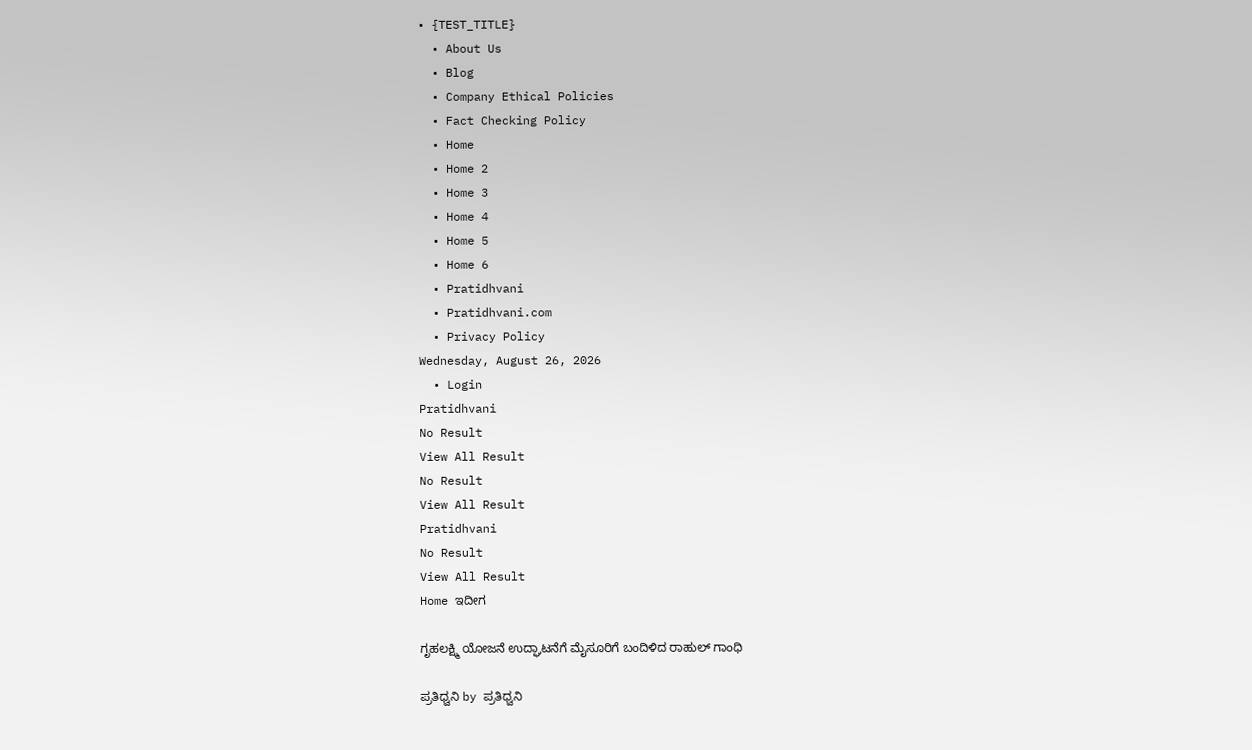• {TEST_TITLE}
  • About Us
  • Blog
  • Company Ethical Policies
  • Fact Checking Policy
  • Home
  • Home 2
  • Home 3
  • Home 4
  • Home 5
  • Home 6
  • Pratidhvani
  • Pratidhvani.com
  • Privacy Policy
Wednesday, August 26, 2026
  • Login
Pratidhvani
No Result
View All Result
No Result
View All Result
Pratidhvani
No Result
View All Result
Home ಇದೀಗ

ಗೃಹಲಕ್ಷ್ಮಿ ಯೋಜನೆ ಉದ್ಘಾಟನೆಗೆ ಮೈಸೂರಿಗೆ ಬಂದಿಳಿದ ರಾಹುಲ್‌ ಗಾಂಧಿ

ಪ್ರತಿಧ್ವನಿ by ಪ್ರತಿಧ್ವನಿ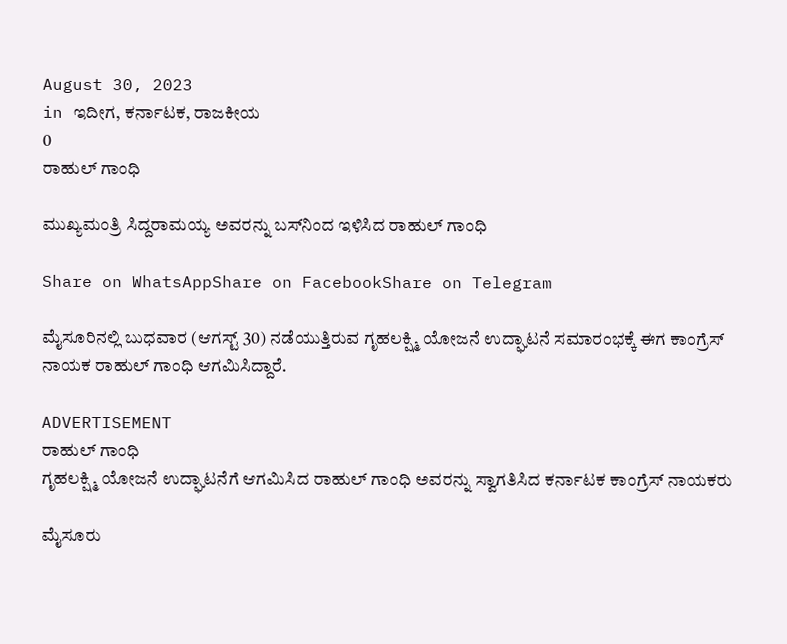August 30, 2023
in ಇದೀಗ, ಕರ್ನಾಟಕ, ರಾಜಕೀಯ
0
ರಾಹುಲ್‌ ಗಾಂಧಿ

ಮುಖ್ಯಮಂತ್ರಿ ಸಿದ್ದರಾಮಯ್ಯ ಅವರನ್ನು ಬಸ್‌ನಿಂದ ಇಳಿಸಿದ ರಾಹುಲ್‌ ಗಾಂಧಿ

Share on WhatsAppShare on FacebookShare on Telegram

ಮೈಸೂರಿನಲ್ಲಿ ಬುಧವಾರ (ಆಗಸ್ಟ್‌ 30) ನಡೆಯುತ್ತಿರುವ ಗೃಹಲಕ್ಷ್ಮಿ ಯೋಜನೆ ಉದ್ಘಾಟನೆ ಸಮಾರಂಭಕ್ಕೆ ಈಗ ಕಾಂಗ್ರೆಸ್‌ ನಾಯಕ ರಾಹುಲ್‌ ಗಾಂಧಿ ಆಗಮಿಸಿದ್ದಾರೆ.

ADVERTISEMENT
ರಾಹುಲ್‌ ಗಾಂಧಿ
ಗೃಹಲಕ್ಷ್ಮಿ ಯೋಜನೆ ಉದ್ಘಾಟನೆಗೆ ಆಗಮಿಸಿದ ರಾಹುಲ್‌ ಗಾಂಧಿ ಅವರನ್ನು ಸ್ವಾಗತಿಸಿದ ಕರ್ನಾಟಕ ಕಾಂಗ್ರೆಸ್‌ ನಾಯಕರು

ಮೈಸೂರು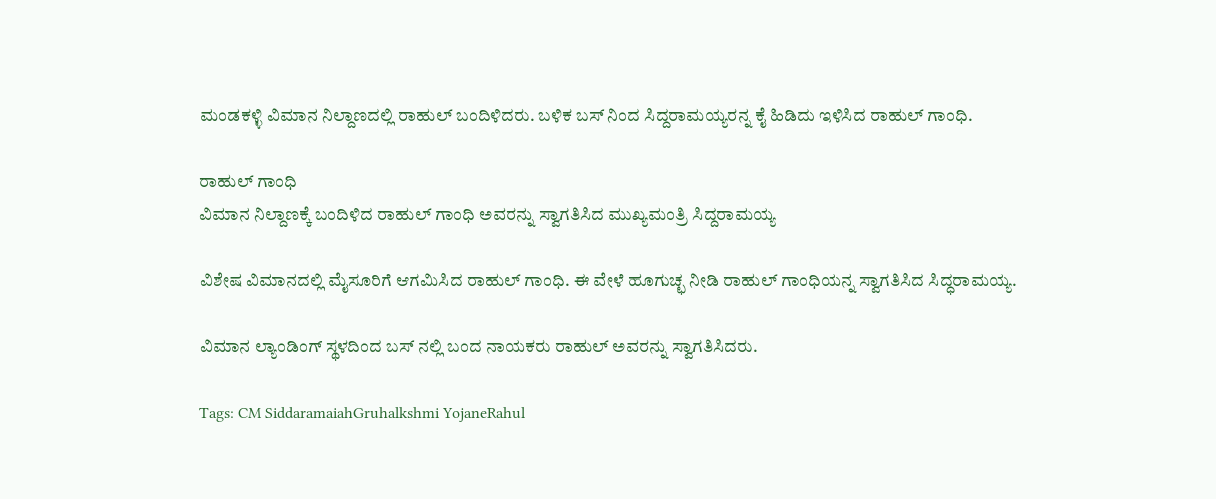ಮಂಡಕಳ್ಳಿ ವಿಮಾನ ನಿಲ್ದಾಣದಲ್ಲಿ ರಾಹುಲ್‌ ಬಂದಿಳಿದರು. ಬಳಿಕ ಬಸ್ ನಿಂದ ಸಿದ್ದರಾಮಯ್ಯರನ್ನ ಕೈ ಹಿಡಿದು ಇಳಿಸಿದ ರಾಹುಲ್ ಗಾಂಧಿ.

ರಾಹುಲ್‌ ಗಾಂಧಿ
ವಿಮಾನ ನಿಲ್ದಾಣಕ್ಕೆ ಬಂದಿಳಿದ ರಾಹುಲ್‌ ಗಾಂಧಿ ಅವರನ್ನು ಸ್ವಾಗತಿಸಿದ ಮುಖ್ಯಮಂತ್ರಿ ಸಿದ್ದರಾಮಯ್ಯ

ವಿಶೇಷ ವಿಮಾನದಲ್ಲಿ ಮೈಸೂರಿಗೆ ಆಗಮಿಸಿದ ರಾಹುಲ್‌ ಗಾಂಧಿ. ಈ ವೇಳೆ ಹೂಗುಚ್ಛ ನೀಡಿ ರಾಹುಲ್ ಗಾಂಧಿಯನ್ನ ಸ್ವಾಗತಿಸಿದ ಸಿದ್ಧರಾಮಯ್ಯ.

ವಿಮಾನ ಲ್ಯಾಂಡಿಂಗ್ ಸ್ಥಳದಿಂದ ಬಸ್ ನಲ್ಲಿ ಬಂದ ನಾಯಕರು ರಾಹುಲ್‌ ಅವರನ್ನು ಸ್ವಾಗತಿಸಿದರು.

Tags: CM SiddaramaiahGruhalkshmi YojaneRahul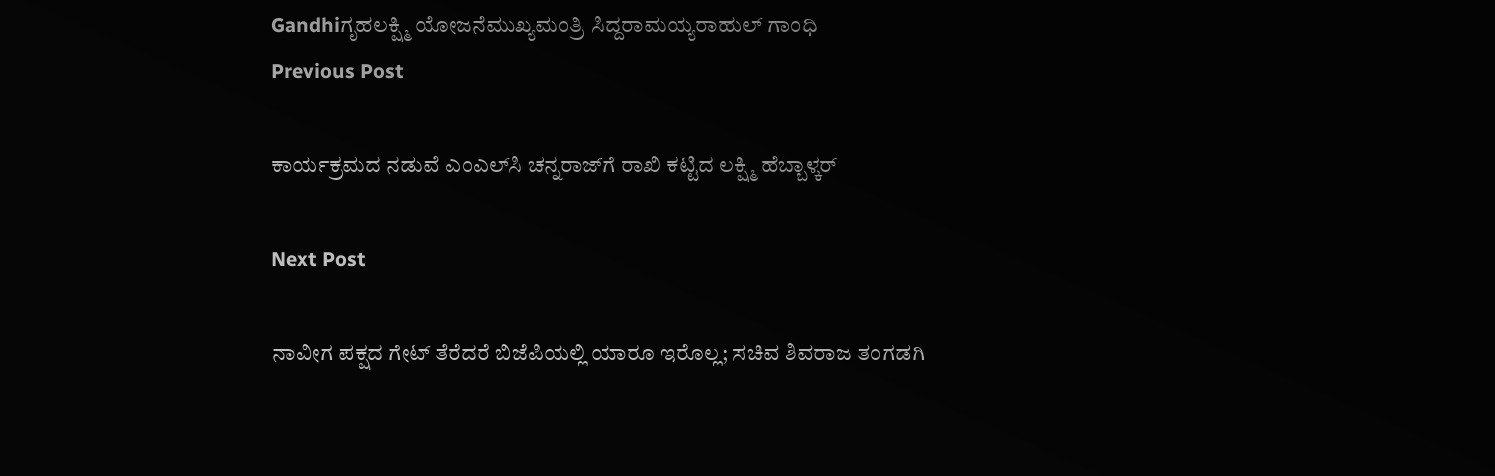Gandhiಗೃಹಲಕ್ಷ್ಮಿ ಯೋಜನೆಮುಖ್ಯಮಂತ್ರಿ ಸಿದ್ದರಾಮಯ್ಯರಾಹುಲ್‌ ಗಾಂಧಿ
Previous Post

ಕಾರ್ಯಕ್ರಮದ ನಡುವೆ ಎಂಎಲ್‌ಸಿ ಚನ್ನರಾಜ್‌ಗೆ ರಾಖಿ ಕಟ್ಟಿದ ಲಕ್ಷ್ಮಿ ಹೆಬ್ಬಾಳ್ಕರ್‌

Next Post

ನಾವೀಗ ಪಕ್ಷದ ಗೇಟ್‌ ತೆರೆದರೆ ಬಿಜೆಪಿಯಲ್ಲಿ ಯಾರೂ ಇರೊಲ್ಲ; ಸಚಿವ ಶಿವರಾಜ ತಂಗಡಗಿ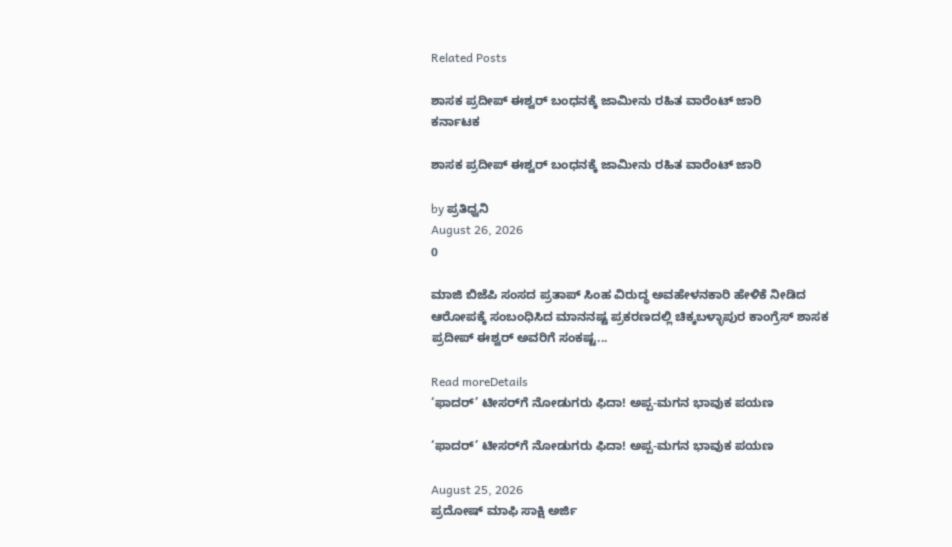Related Posts

ಶಾಸಕ ಪ್ರದೀಪ್ ಈಶ್ವರ್ ಬಂಧನಕ್ಕೆ ಜಾಮೀನು ರಹಿತ ವಾರೆಂಟ್ ಜಾರಿ
ಕರ್ನಾಟಕ

ಶಾಸಕ ಪ್ರದೀಪ್ ಈಶ್ವರ್ ಬಂಧನಕ್ಕೆ ಜಾಮೀನು ರಹಿತ ವಾರೆಂಟ್ ಜಾರಿ

by ಪ್ರತಿಧ್ವನಿ
August 26, 2026
0

ಮಾಜಿ ಬಿಜೆಪಿ ಸಂಸದ ಪ್ರತಾಪ್ ಸಿಂಹ ವಿರುದ್ಧ ಅವಹೇಳನಕಾರಿ ಹೇಳಿಕೆ ನೀಡಿದ ಆರೋಪಕ್ಕೆ ಸಂಬಂಧಿಸಿದ ಮಾನನಷ್ಟ ಪ್ರಕರಣದಲ್ಲಿ ಚಿಕ್ಕಬಳ್ಳಾಪುರ ಕಾಂಗ್ರೆಸ್ ಶಾಸಕ ಪ್ರದೀಪ್ ಈಶ್ವರ್ ಅವರಿಗೆ ಸಂಕಷ್ಟ...

Read moreDetails
‘ಫಾದರ್’ ಟೀಸರ್‌ಗೆ ನೋಡುಗರು ಫಿದಾ! ಅಪ್ಪ-ಮಗನ ಭಾವುಕ ಪಯಣ

‘ಫಾದರ್’ ಟೀಸರ್‌ಗೆ ನೋಡುಗರು ಫಿದಾ! ಅಪ್ಪ-ಮಗನ ಭಾವುಕ ಪಯಣ

August 25, 2026
ಪ್ರದೋಷ್‌ ಮಾಫಿ ಸಾಕ್ಷಿ ಅರ್ಜಿ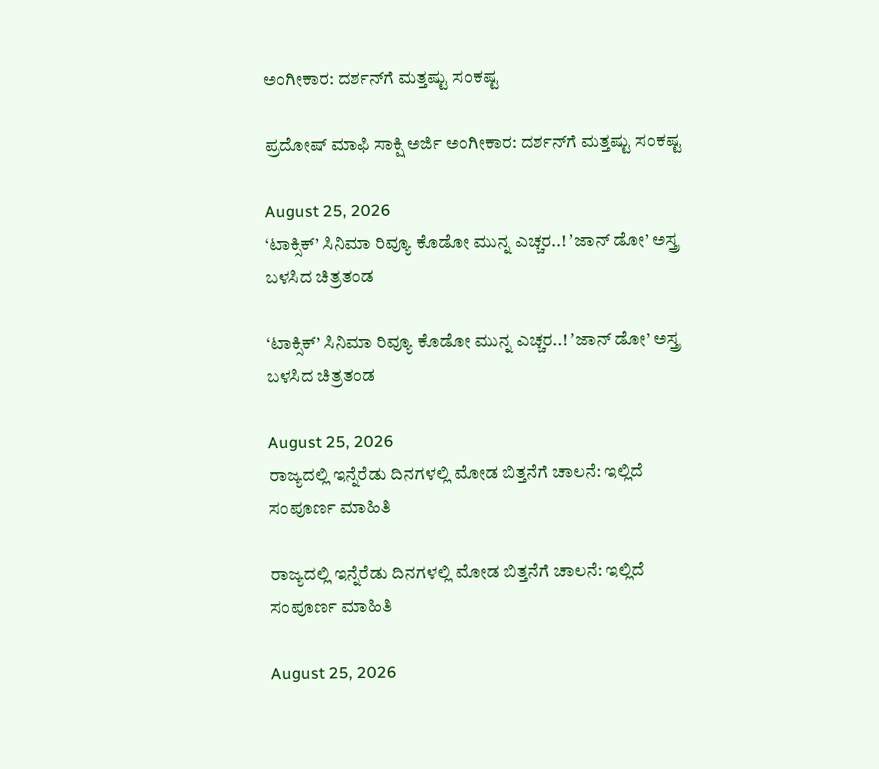ಅಂಗೀಕಾರ: ದರ್ಶನ್‌ಗೆ ಮತ್ತಷ್ಟು ಸಂಕಷ್ಟ

ಪ್ರದೋಷ್‌ ಮಾಫಿ ಸಾಕ್ಷಿ ಅರ್ಜಿ ಅಂಗೀಕಾರ: ದರ್ಶನ್‌ಗೆ ಮತ್ತಷ್ಟು ಸಂಕಷ್ಟ

August 25, 2026
‘ಟಾಕ್ಸಿಕ್’ ಸಿನಿಮಾ ರಿವ್ಯೂ ಕೊಡೋ ಮುನ್ನ ಎಚ್ಚರ..! ʼಜಾನ್ ಡೋ’ ಅಸ್ತ್ರ ಬಳಸಿದ ಚಿತ್ರತಂಡ

‘ಟಾಕ್ಸಿಕ್’ ಸಿನಿಮಾ ರಿವ್ಯೂ ಕೊಡೋ ಮುನ್ನ ಎಚ್ಚರ..! ʼಜಾನ್ ಡೋ’ ಅಸ್ತ್ರ ಬಳಸಿದ ಚಿತ್ರತಂಡ

August 25, 2026
ರಾಜ್ಯದಲ್ಲಿ ಇನ್ನೆರೆಡು ದಿನಗಳಲ್ಲಿ ಮೋಡ ಬಿತ್ತನೆಗೆ ಚಾಲನೆ: ಇಲ್ಲಿದೆ ಸಂಪೂರ್ಣ ಮಾಹಿತಿ

ರಾಜ್ಯದಲ್ಲಿ ಇನ್ನೆರೆಡು ದಿನಗಳಲ್ಲಿ ಮೋಡ ಬಿತ್ತನೆಗೆ ಚಾಲನೆ: ಇಲ್ಲಿದೆ ಸಂಪೂರ್ಣ ಮಾಹಿತಿ

August 25, 2026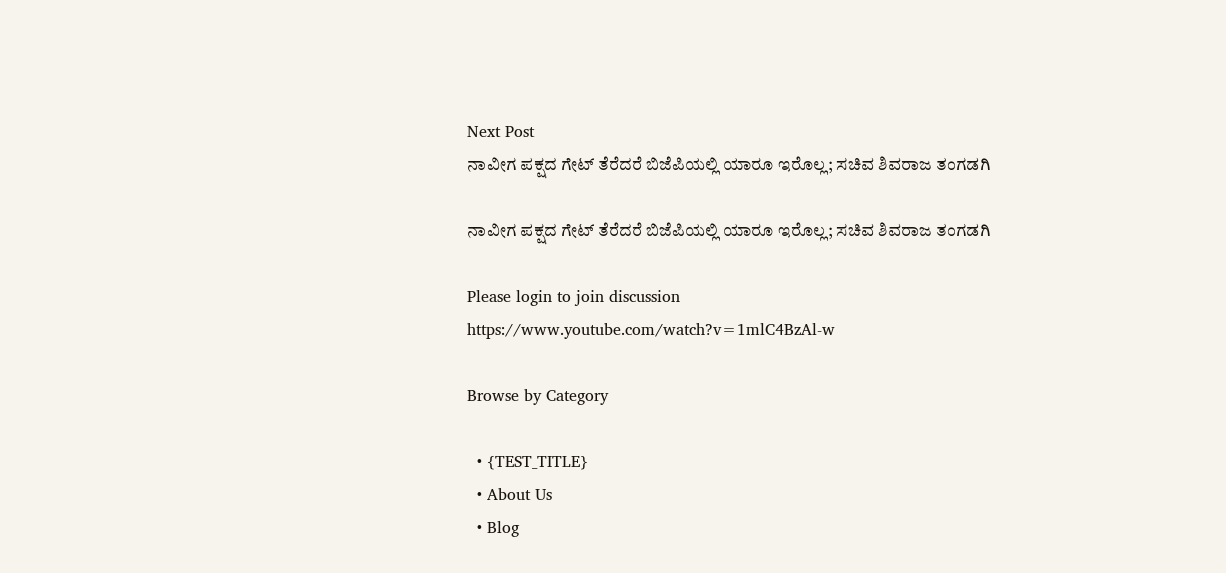Next Post
ನಾವೀಗ ಪಕ್ಷದ ಗೇಟ್‌ ತೆರೆದರೆ ಬಿಜೆಪಿಯಲ್ಲಿ ಯಾರೂ ಇರೊಲ್ಲ; ಸಚಿವ ಶಿವರಾಜ ತಂಗಡಗಿ

ನಾವೀಗ ಪಕ್ಷದ ಗೇಟ್‌ ತೆರೆದರೆ ಬಿಜೆಪಿಯಲ್ಲಿ ಯಾರೂ ಇರೊಲ್ಲ; ಸಚಿವ ಶಿವರಾಜ ತಂಗಡಗಿ

Please login to join discussion
https://www.youtube.com/watch?v=1mlC4BzAl-w

Browse by Category

  • {TEST_TITLE}
  • About Us
  • Blog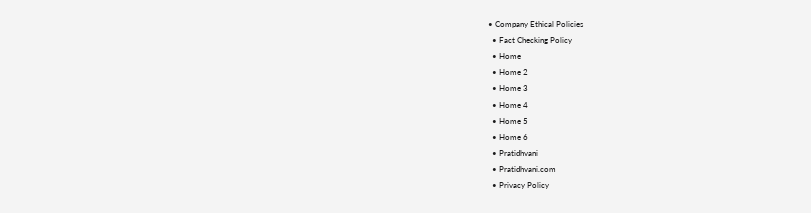• Company Ethical Policies
  • Fact Checking Policy
  • Home
  • Home 2
  • Home 3
  • Home 4
  • Home 5
  • Home 6
  • Pratidhvani
  • Pratidhvani.com
  • Privacy Policy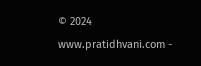© 2024 www.pratidhvani.com -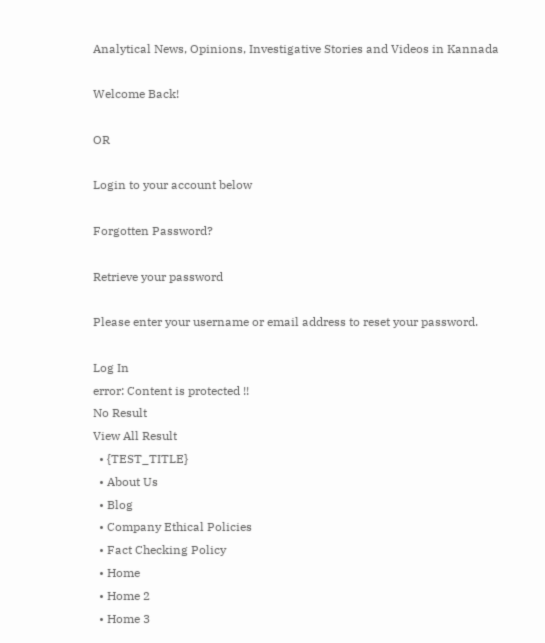Analytical News, Opinions, Investigative Stories and Videos in Kannada

Welcome Back!

OR

Login to your account below

Forgotten Password?

Retrieve your password

Please enter your username or email address to reset your password.

Log In
error: Content is protected !!
No Result
View All Result
  • {TEST_TITLE}
  • About Us
  • Blog
  • Company Ethical Policies
  • Fact Checking Policy
  • Home
  • Home 2
  • Home 3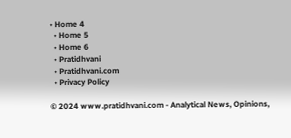• Home 4
  • Home 5
  • Home 6
  • Pratidhvani
  • Pratidhvani.com
  • Privacy Policy

© 2024 www.pratidhvani.com - Analytical News, Opinions,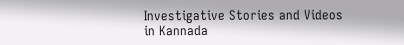Investigative Stories and Videos in Kannada